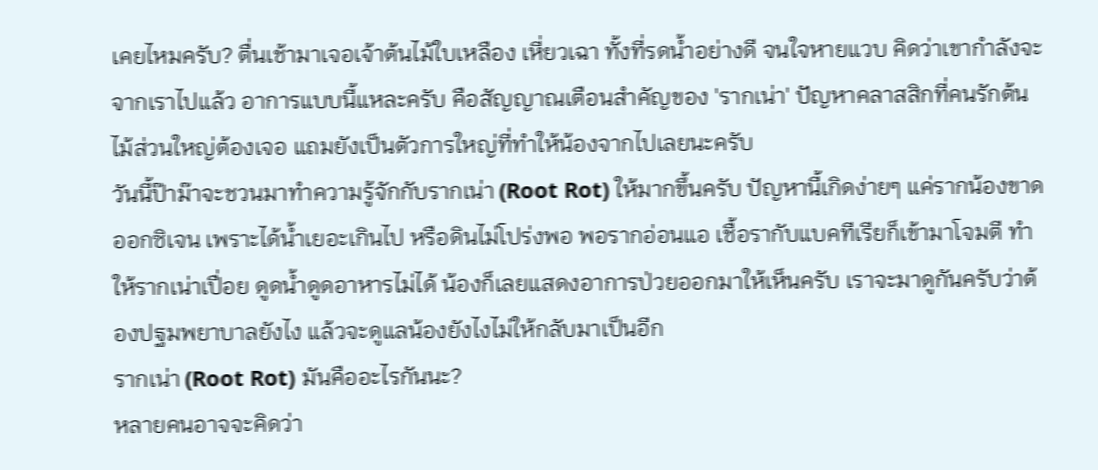เคยไหมครับ? ตื่นเช้ามาเจอเจ้าต้นไม้ใบเหลือง เหี่ยวเฉา ทั้งที่รดน้ำอย่างดี จนใจหายแวบ คิดว่าเขากำลังจะจากเราไปแล้ว อาการแบบนี้แหละครับ คือสัญญาณเตือนสำคัญของ 'รากเน่า' ปัญหาคลาสสิกที่คนรักต้นไม้ส่วนใหญ่ต้องเจอ แถมยังเป็นตัวการใหญ่ที่ทำให้น้องจากไปเลยนะครับ
วันนี้ป๊าม๊าจะชวนมาทำความรู้จักกับรากเน่า (Root Rot) ให้มากขึ้นครับ ปัญหานี้เกิดง่ายๆ แค่รากน้องขาดออกซิเจน เพราะได้น้ำเยอะเกินไป หรือดินไม่โปร่งพอ พอรากอ่อนแอ เชื้อรากับแบคทีเรียก็เข้ามาโจมตี ทำให้รากเน่าเปื่อย ดูดน้ำดูดอาหารไม่ได้ น้องก็เลยแสดงอาการป่วยออกมาให้เห็นครับ เราจะมาดูกันครับว่าต้องปฐมพยาบาลยังไง แล้วจะดูแลน้องยังไงไม่ให้กลับมาเป็นอีก
รากเน่า (Root Rot) มันคืออะไรกันนะ?
หลายคนอาจจะคิดว่า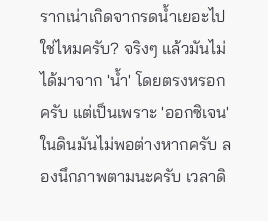รากเน่าเกิดจากรดน้ำเยอะไปใช่ไหมครับ? จริงๆ แล้วมันไม่ได้มาจาก 'น้ำ' โดยตรงหรอกครับ แต่เป็นเพราะ 'ออกซิเจน' ในดินมันไม่พอต่างหากครับ ลองนึกภาพตามนะครับ เวลาดิ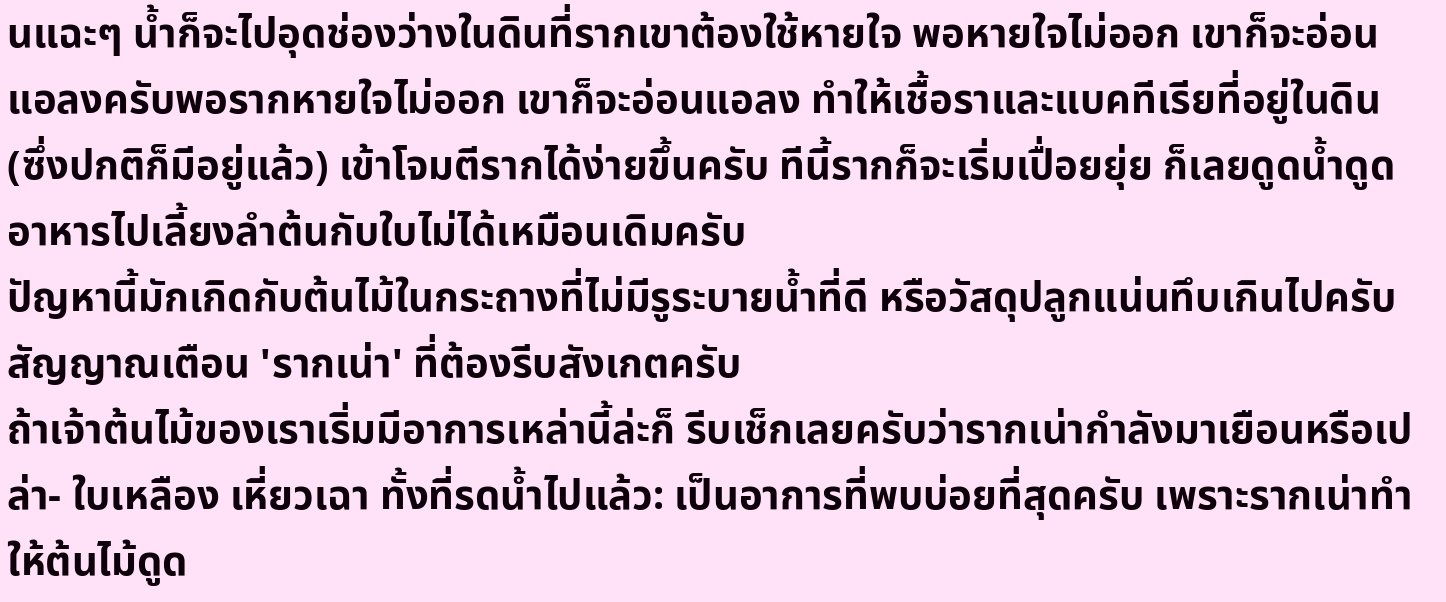นแฉะๆ น้ำก็จะไปอุดช่องว่างในดินที่รากเขาต้องใช้หายใจ พอหายใจไม่ออก เขาก็จะอ่อนแอลงครับพอรากหายใจไม่ออก เขาก็จะอ่อนแอลง ทำให้เชื้อราและแบคทีเรียที่อยู่ในดิน (ซึ่งปกติก็มีอยู่แล้ว) เข้าโจมตีรากได้ง่ายขึ้นครับ ทีนี้รากก็จะเริ่มเปื่อยยุ่ย ก็เลยดูดน้ำดูดอาหารไปเลี้ยงลำต้นกับใบไม่ได้เหมือนเดิมครับ
ปัญหานี้มักเกิดกับต้นไม้ในกระถางที่ไม่มีรูระบายน้ำที่ดี หรือวัสดุปลูกแน่นทึบเกินไปครับ
สัญญาณเตือน 'รากเน่า' ที่ต้องรีบสังเกตครับ
ถ้าเจ้าต้นไม้ของเราเริ่มมีอาการเหล่านี้ล่ะก็ รีบเช็กเลยครับว่ารากเน่ากำลังมาเยือนหรือเปล่า- ใบเหลือง เหี่ยวเฉา ทั้งที่รดน้ำไปแล้ว: เป็นอาการที่พบบ่อยที่สุดครับ เพราะรากเน่าทำให้ต้นไม้ดูด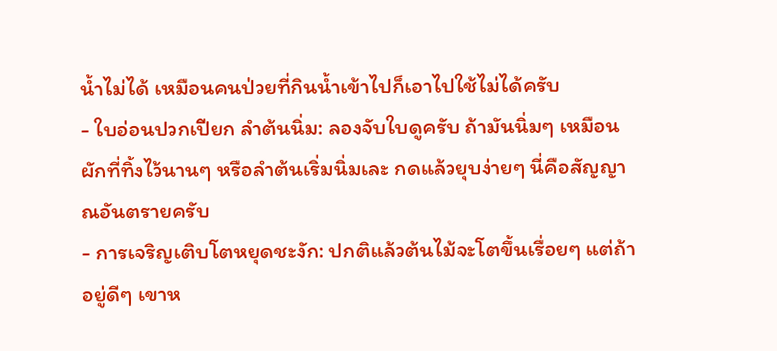น้ำไม่ได้ เหมือนคนป่วยที่กินน้ำเข้าไปก็เอาไปใช้ไม่ได้ครับ
- ใบอ่อนปวกเปียก ลำต้นนิ่ม: ลองจับใบดูครับ ถ้ามันนิ่มๆ เหมือนผักที่ทิ้งไว้นานๆ หรือลำต้นเริ่มนิ่มเละ กดแล้วยุบง่ายๆ นี่คือสัญญาณอันตรายครับ
- การเจริญเติบโตหยุดชะงัก: ปกติแล้วต้นไม้จะโตขึ้นเรื่อยๆ แต่ถ้าอยู่ดีๆ เขาห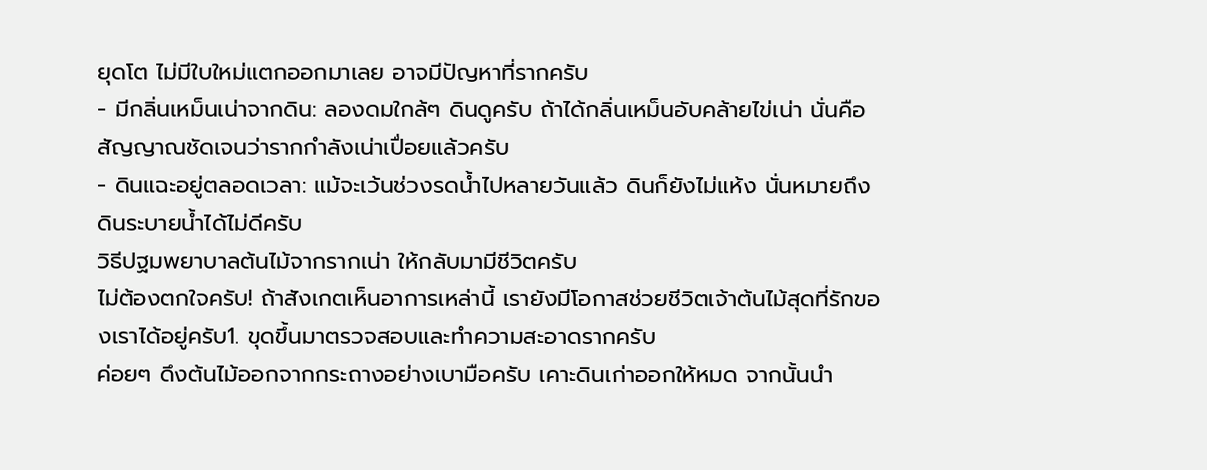ยุดโต ไม่มีใบใหม่แตกออกมาเลย อาจมีปัญหาที่รากครับ
- มีกลิ่นเหม็นเน่าจากดิน: ลองดมใกล้ๆ ดินดูครับ ถ้าได้กลิ่นเหม็นอับคล้ายไข่เน่า นั่นคือสัญญาณชัดเจนว่ารากกำลังเน่าเปื่อยแล้วครับ
- ดินแฉะอยู่ตลอดเวลา: แม้จะเว้นช่วงรดน้ำไปหลายวันแล้ว ดินก็ยังไม่แห้ง นั่นหมายถึงดินระบายน้ำได้ไม่ดีครับ
วิธีปฐมพยาบาลต้นไม้จากรากเน่า ให้กลับมามีชีวิตครับ
ไม่ต้องตกใจครับ! ถ้าสังเกตเห็นอาการเหล่านี้ เรายังมีโอกาสช่วยชีวิตเจ้าต้นไม้สุดที่รักของเราได้อยู่ครับ1. ขุดขึ้นมาตรวจสอบและทำความสะอาดรากครับ
ค่อยๆ ดึงต้นไม้ออกจากกระถางอย่างเบามือครับ เคาะดินเก่าออกให้หมด จากนั้นนำ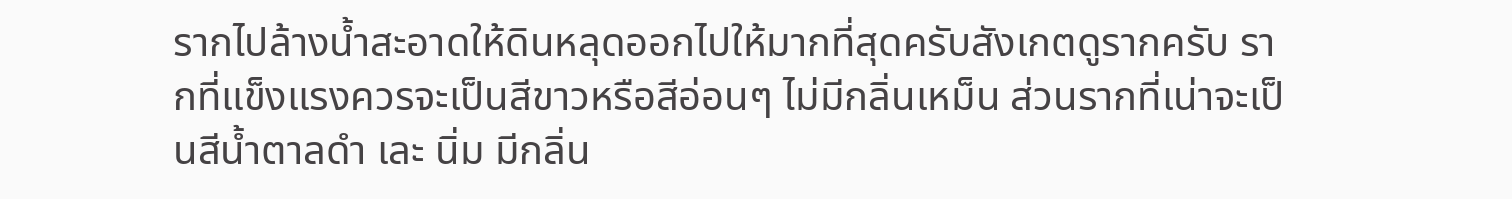รากไปล้างน้ำสะอาดให้ดินหลุดออกไปให้มากที่สุดครับสังเกตดูรากครับ รากที่แข็งแรงควรจะเป็นสีขาวหรือสีอ่อนๆ ไม่มีกลิ่นเหม็น ส่วนรากที่เน่าจะเป็นสีน้ำตาลดำ เละ นิ่ม มีกลิ่น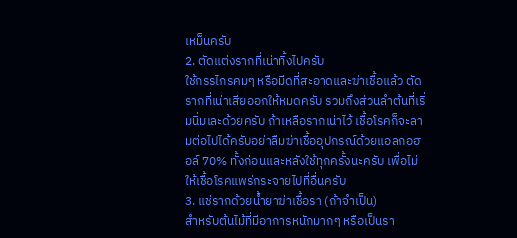เหม็นครับ
2. ตัดแต่งรากที่เน่าทิ้งไปครับ
ใช้กรรไกรคมๆ หรือมีดที่สะอาดและฆ่าเชื้อแล้ว ตัดรากที่เน่าเสียออกให้หมดครับ รวมถึงส่วนลำต้นที่เริ่มนิ่มเละด้วยครับ ถ้าเหลือรากเน่าไว้ เชื้อโรคก็จะลามต่อไปได้ครับอย่าลืมฆ่าเชื้ออุปกรณ์ด้วยแอลกอฮอล์ 70% ทั้งก่อนและหลังใช้ทุกครั้งนะครับ เพื่อไม่ให้เชื้อโรคแพร่กระจายไปที่อื่นครับ
3. แช่รากด้วยน้ำยาฆ่าเชื้อรา (ถ้าจำเป็น)
สำหรับต้นไม้ที่มีอาการหนักมากๆ หรือเป็นรา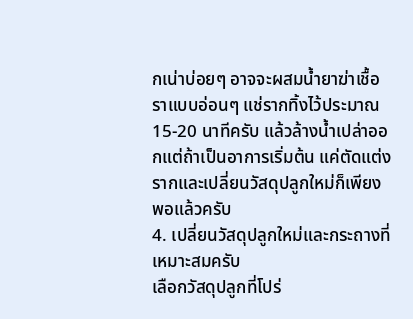กเน่าบ่อยๆ อาจจะผสมน้ำยาฆ่าเชื้อราแบบอ่อนๆ แช่รากทิ้งไว้ประมาณ 15-20 นาทีครับ แล้วล้างน้ำเปล่าออกแต่ถ้าเป็นอาการเริ่มต้น แค่ตัดแต่งรากและเปลี่ยนวัสดุปลูกใหม่ก็เพียงพอแล้วครับ
4. เปลี่ยนวัสดุปลูกใหม่และกระถางที่เหมาะสมครับ
เลือกวัสดุปลูกที่โปร่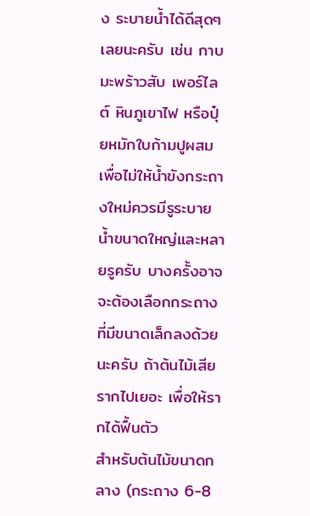ง ระบายน้ำได้ดีสุดๆ เลยนะครับ เช่น กาบมะพร้าวสับ เพอร์ไลต์ หินภูเขาไฟ หรือปุ๋ยหมักใบก้ามปูผสม เพื่อไม่ให้น้ำขังกระถางใหม่ควรมีรูระบายน้ำขนาดใหญ่และหลายรูครับ บางครั้งอาจจะต้องเลือกกระถางที่มีขนาดเล็กลงด้วยนะครับ ถ้าต้นไม้เสียรากไปเยอะ เพื่อให้รากได้ฟื้นตัว
สำหรับต้นไม้ขนาดกลาง (กระถาง 6-8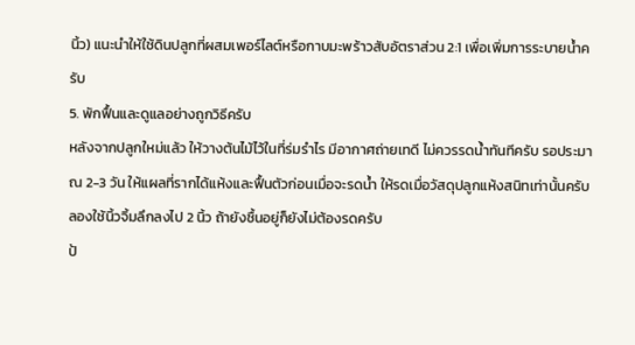นิ้ว) แนะนำให้ใช้ดินปลูกที่ผสมเพอร์ไลต์หรือกาบมะพร้าวสับอัตราส่วน 2:1 เพื่อเพิ่มการระบายน้ำครับ
5. พักฟื้นและดูแลอย่างถูกวิธีครับ
หลังจากปลูกใหม่แล้ว ให้วางต้นไม้ไว้ในที่ร่มรำไร มีอากาศถ่ายเทดี ไม่ควรรดน้ำทันทีครับ รอประมาณ 2-3 วัน ให้แผลที่รากได้แห้งและฟื้นตัวก่อนเมื่อจะรดน้ำ ให้รดเมื่อวัสดุปลูกแห้งสนิทเท่านั้นครับ ลองใช้นิ้วจิ้มลึกลงไป 2 นิ้ว ถ้ายังชื้นอยู่ก็ยังไม่ต้องรดครับ
ป้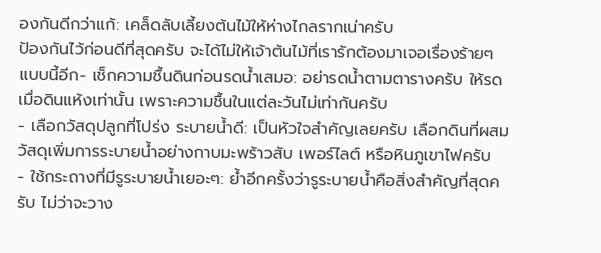องกันดีกว่าแก้: เคล็ดลับเลี้ยงต้นไม้ให้ห่างไกลรากเน่าครับ
ป้องกันไว้ก่อนดีที่สุดครับ จะได้ไม่ให้เจ้าต้นไม้ที่เรารักต้องมาเจอเรื่องร้ายๆ แบบนี้อีก- เช็กความชื้นดินก่อนรดน้ำเสมอ: อย่ารดน้ำตามตารางครับ ให้รดเมื่อดินแห้งเท่านั้น เพราะความชื้นในแต่ละวันไม่เท่ากันครับ
- เลือกวัสดุปลูกที่โปร่ง ระบายน้ำดี: เป็นหัวใจสำคัญเลยครับ เลือกดินที่ผสมวัสดุเพิ่มการระบายน้ำอย่างกาบมะพร้าวสับ เพอร์ไลต์ หรือหินภูเขาไฟครับ
- ใช้กระถางที่มีรูระบายน้ำเยอะๆ: ย้ำอีกครั้งว่ารูระบายน้ำคือสิ่งสำคัญที่สุดครับ ไม่ว่าจะวาง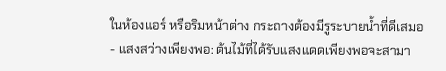ในห้องแอร์ หรือริมหน้าต่าง กระถางต้องมีรูระบายน้ำที่ดีเสมอ
- แสงสว่างเพียงพอ: ต้นไม้ที่ได้รับแสงแดดเพียงพอจะสามา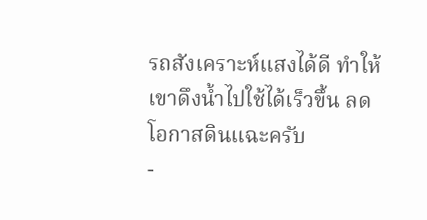รถสังเคราะห์แสงได้ดี ทำให้เขาดึงน้ำไปใช้ได้เร็วขึ้น ลดโอกาสดินแฉะครับ
-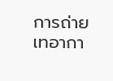การถ่ายเทอากา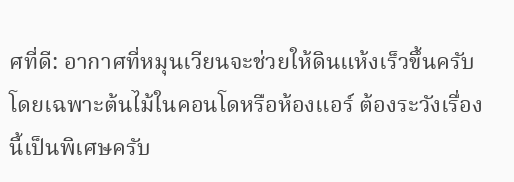ศที่ดี: อากาศที่หมุนเวียนจะช่วยให้ดินแห้งเร็วขึ้นครับ โดยเฉพาะต้นไม้ในคอนโดหรือห้องแอร์ ต้องระวังเรื่องนี้เป็นพิเศษครับ